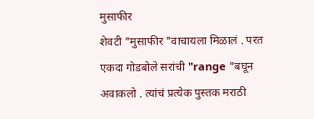मुसाफीर
शेवटी "मुसाफीर "वाचायला मिळालं . परत एकदा गोडबोले सरांची "range "बघून अवाकलो . त्यांचं प्रत्येक पुस्तक मराठी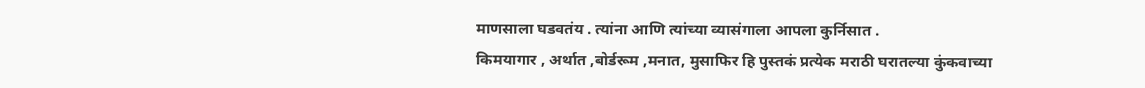माणसाला घडवतंय . त्यांना आणि त्यांच्या व्यासंगाला आपला कुर्निसात .
किमयागार , अर्थात ,बोर्डरूम ,मनात, मुसाफिर हि पुस्तकं प्रत्येक मराठी घरातल्या कुंकवाच्या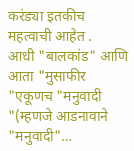करंड्या इतकीच महत्वाची आहेत .
आधी "बालकांड" आणि आता "मुसाफीर "एकूणच "मनुवादी "(म्हणजे आडनावाने "मनुवादी"…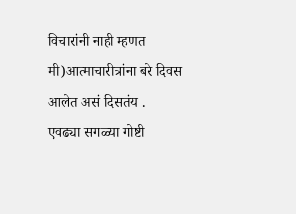विचारांनी नाही म्हणत मी)आत्माचारीत्रांना बरे दिवस आलेत असं दिसतंय .
एवढ्या सगळ्या गोष्टी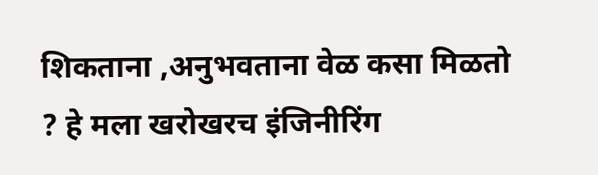शिकताना ,अनुभवताना वेळ कसा मिळतो ? हे मला खरोखरच इंजिनीरिंग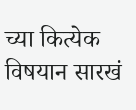च्या कित्येक विषयान सारखं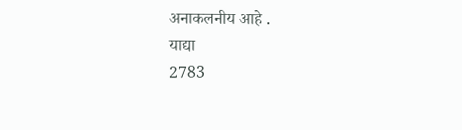अनाकलनीय आहे .
याद्या
2783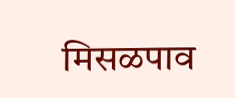मिसळपाव